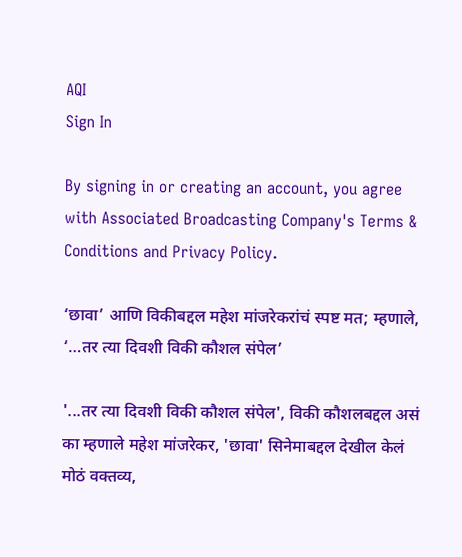AQI
Sign In

By signing in or creating an account, you agree with Associated Broadcasting Company's Terms & Conditions and Privacy Policy.

‘छावा’ आणि विकीबद्दल महेश मांजरेकरांचं स्पष्ट मत; म्हणाले, ‘…तर त्या दिवशी विकी कौशल संपेल’

'...तर त्या दिवशी विकी कौशल संपेल', विकी कौशलबद्दल असं का म्हणाले महेश मांजरेकर, 'छावा' सिनेमाबद्दल देखील केलं मोठं वक्तव्य,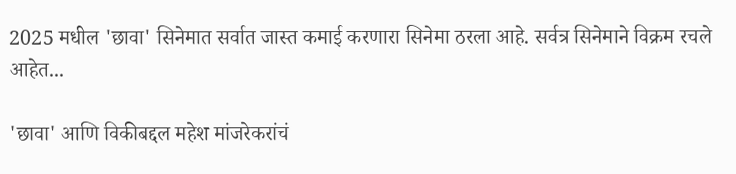2025 मधील 'छावा' सिनेमात सर्वात जास्त कमाई करणारा सिनेमा ठरला आहे. सर्वत्र सिनेमाने विक्रम रचले आहेत...

'छावा' आणि विकीबद्दल महेश मांजरेकरांचं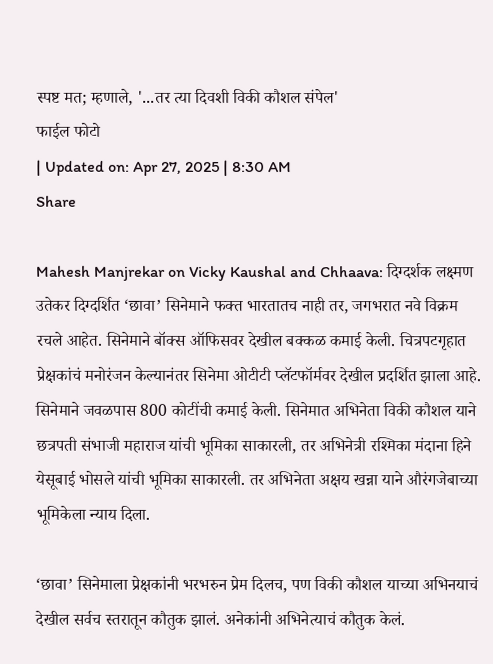स्पष्ट मत; म्हणाले, '...तर त्या दिवशी विकी कौशल संपेल'
फाईल फोटो
| Updated on: Apr 27, 2025 | 8:30 AM
Share

Mahesh Manjrekar on Vicky Kaushal and Chhaava: दिग्दर्शक लक्ष्मण उतेकर दिग्दर्शित ‘छावा’ सिनेमाने फक्त भारतातच नाही तर, जगभरात नवे विक्रम रचले आहेत. सिनेमाने बॉक्स ऑफिसवर देखील बक्कळ कमाई केली. चित्रपटगृहात प्रेक्षकांचं मनोरंजन केल्यानंतर सिनेमा ओटीटी प्लॅटफॉर्मवर देखील प्रदर्शित झाला आहे. सिनेमाने जवळपास 800 कोटींची कमाई केली. सिनेमात अभिनेता विकी कौशल याने छत्रपती संभाजी महाराज यांची भूमिका साकारली, तर अभिनेत्री रश्मिका मंदाना हिने येसूबाई भोसले यांची भूमिका साकारली. तर अभिनेता अक्षय खन्ना याने औरंगजेबाच्या भूमिकेला न्याय दिला.

‘छावा’ सिनेमाला प्रेक्षकांनी भरभरुन प्रेम दिलच, पण विकी कौशल याच्या अभिनयाचं देखील सर्वच स्तरातून कौतुक झालं. अनेकांनी अभिनेत्याचं कौतुक केलं.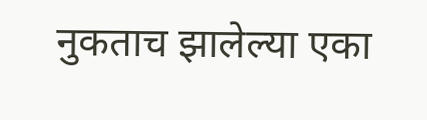नुकताच झालेल्या एका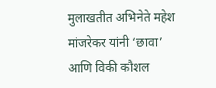मुलाखतीत अभिनेते महेश मांजरेकर यांनी ‘छावा’ आणि विकी कौशल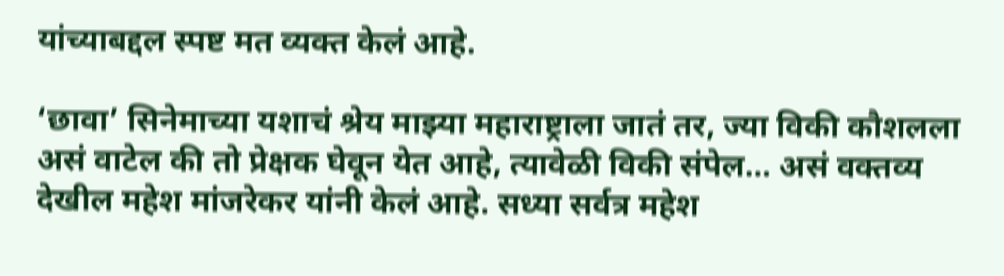यांच्याबद्दल स्पष्ट मत व्यक्त केलं आहे.

‘छावा’ सिनेमाच्या यशाचं श्रेय माझ्या महाराष्ट्राला जातं तर, ज्या विकी कौशलला असं वाटेल की तो प्रेक्षक घेवून येत आहे, त्यावेळी विकी संपेल… असं वक्तव्य देखील महेश मांजरेकर यांनी केलं आहे. सध्या सर्वत्र महेश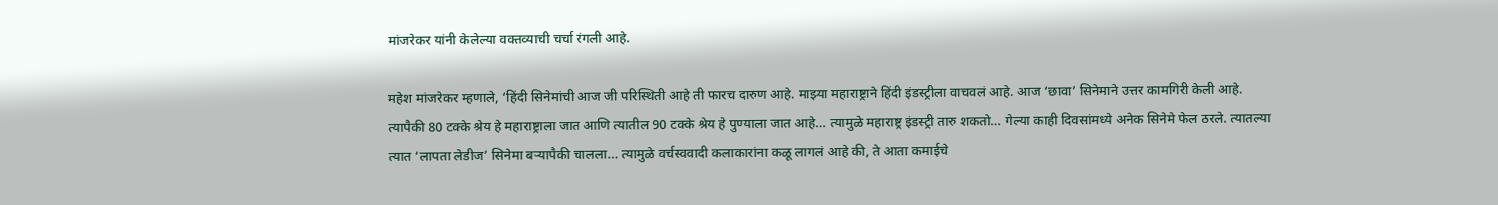मांजरेकर यांनी केलेल्या वक्तव्याची चर्चा रंगली आहे.

महेश मांजरेकर म्हणाले, ‘हिंदी सिनेमांची आज जी परिस्थिती आहे ती फारच दारुण आहे. माझ्या महाराष्ट्राने हिंदी इंडस्ट्रीला वाचवलं आहे. आज ‘छावा’ सिनेमाने उत्तर कामगिरी केली आहे. त्यापैकी 80 टक्के श्रेय हे महाराष्ट्राला जात आणि त्यातील 90 टक्के श्रेय हे पुण्याला जात आहे… त्यामुळे महाराष्ट्र इंडस्ट्री तारु शकतो… गेल्या काही दिवसांमध्ये अनेक सिनेमे फेल ठरले. त्यातल्या त्यात ‘लापता लेडीज’ सिनेमा बऱ्यापैकी चालला… त्यामुळे वर्चस्ववादी कलाकारांना कळू लागलं आहे की, ते आता कमाईचे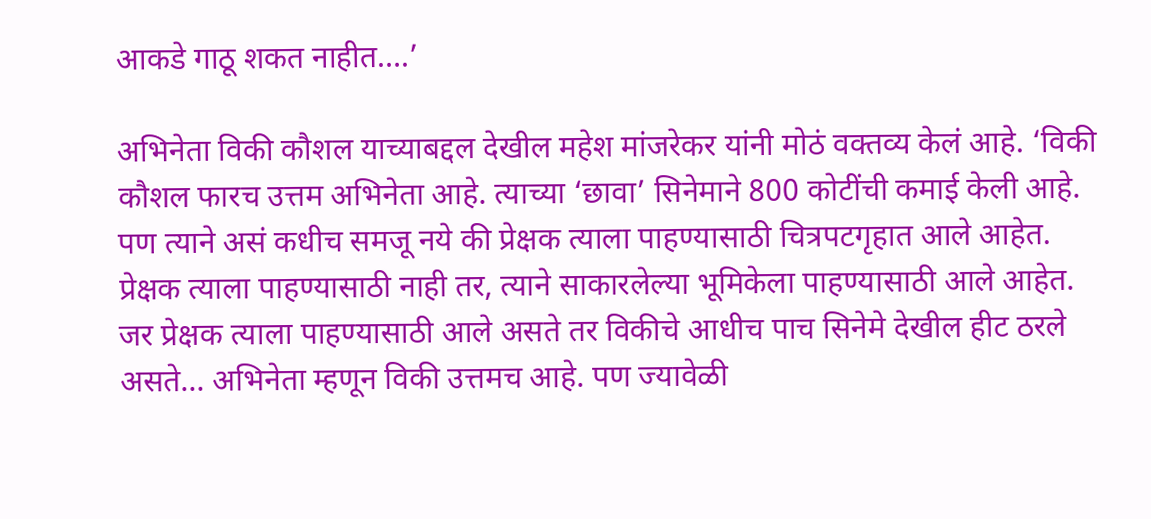आकडे गाठू शकत नाहीत….’

अभिनेता विकी कौशल याच्याबद्दल देखील महेश मांजरेकर यांनी मोठं वक्तव्य केलं आहे. ‘विकी कौशल फारच उत्तम अभिनेता आहे. त्याच्या ‘छावा’ सिनेमाने 800 कोटींची कमाई केली आहे. पण त्याने असं कधीच समजू नये की प्रेक्षक त्याला पाहण्यासाठी चित्रपटगृहात आले आहेत. प्रेक्षक त्याला पाहण्यासाठी नाही तर, त्याने साकारलेल्या भूमिकेला पाहण्यासाठी आले आहेत. जर प्रेक्षक त्याला पाहण्यासाठी आले असते तर विकीचे आधीच पाच सिनेमे देखील हीट ठरले असते… अभिनेता म्हणून विकी उत्तमच आहे. पण ज्यावेळी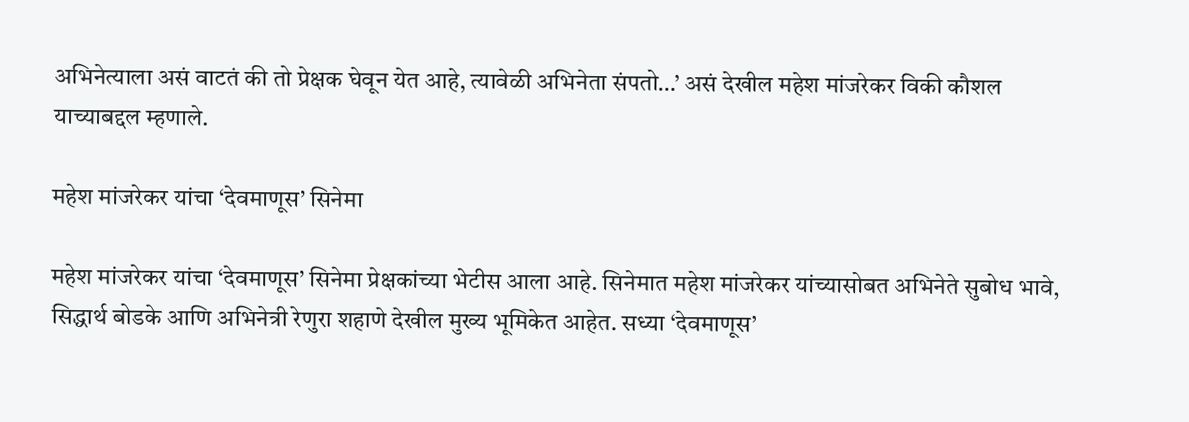अभिनेत्याला असं वाटतं की तो प्रेक्षक घेवून येत आहे, त्यावेळी अभिनेता संपतो…’ असं देखील महेश मांजरेकर विकी कौशल याच्याबद्दल म्हणाले.

महेश मांजरेकर यांचा ‘देवमाणूस’ सिनेमा

महेश मांजरेकर यांचा ‘देवमाणूस’ सिनेमा प्रेक्षकांच्या भेटीस आला आहे. सिनेमात महेश मांजरेकर यांच्यासोबत अभिनेते सुबोध भावे, सिद्धार्थ बोडके आणि अभिनेत्री रेणुरा शहाणे देखील मुख्य भूमिकेत आहेत. सध्या ‘देवमाणूस’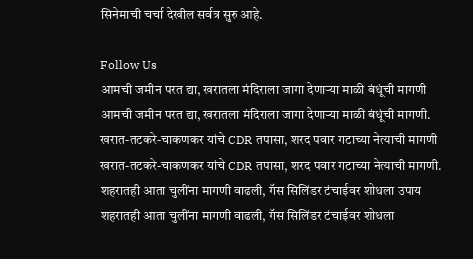सिनेमाची चर्चा देखील सर्वत्र सुरु आहे.

Follow Us
आमची जमीन परत द्या, खरातला मंदिराला जागा देणाऱ्या माळी बंधूंची मागणी
आमची जमीन परत द्या, खरातला मंदिराला जागा देणाऱ्या माळी बंधूंची मागणी.
खरात-तटकरे-चाकणकर यांचे CDR तपासा, शरद पवार गटाच्या नेत्याची मागणी
खरात-तटकरे-चाकणकर यांचे CDR तपासा, शरद पवार गटाच्या नेत्याची मागणी.
शहरातही आता चुलींना मागणी वाढली, गॅस सिलिंडर टंचाईवर शोधला उपाय
शहरातही आता चुलींना मागणी वाढली, गॅस सिलिंडर टंचाईवर शोधला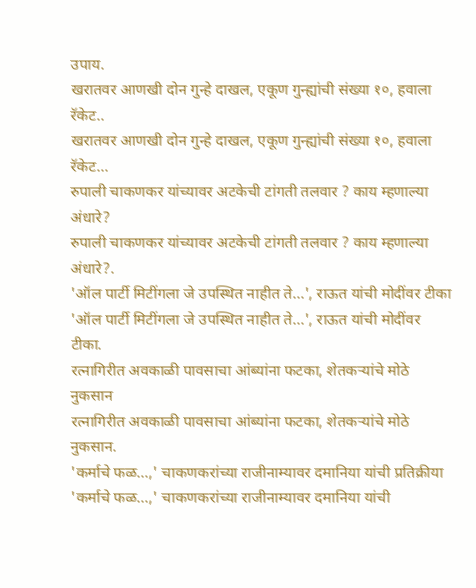उपाय.
खरातवर आणखी दोन गुन्हे दाखल, एकूण गुन्ह्यांची संख्या १०, हवाला रॅकेट..
खरातवर आणखी दोन गुन्हे दाखल, एकूण गुन्ह्यांची संख्या १०, हवाला रॅकेट...
रुपाली चाकणकर यांच्यावर अटकेची टांगती तलवार ? काय म्हणाल्या अंधारे?
रुपाली चाकणकर यांच्यावर अटकेची टांगती तलवार ? काय म्हणाल्या अंधारे?.
'ऑल पार्टी मिटींगला जे उपस्थित नाहीत ते...', राऊत यांची मोदींवर टीका
'ऑल पार्टी मिटींगला जे उपस्थित नाहीत ते...', राऊत यांची मोदींवर टीका.
रत्नागिरीत अवकाळी पावसाचा आंब्यांना फटका, शेतकऱ्यांचे मोठे नुकसान
रत्नागिरीत अवकाळी पावसाचा आंब्यांना फटका, शेतकऱ्यांचे मोठे नुकसान.
'कर्माचे फळ...,' चाकणकरांच्या राजीनाम्यावर दमानिया यांची प्रतिक्रीया
'कर्माचे फळ...,' चाकणकरांच्या राजीनाम्यावर दमानिया यांची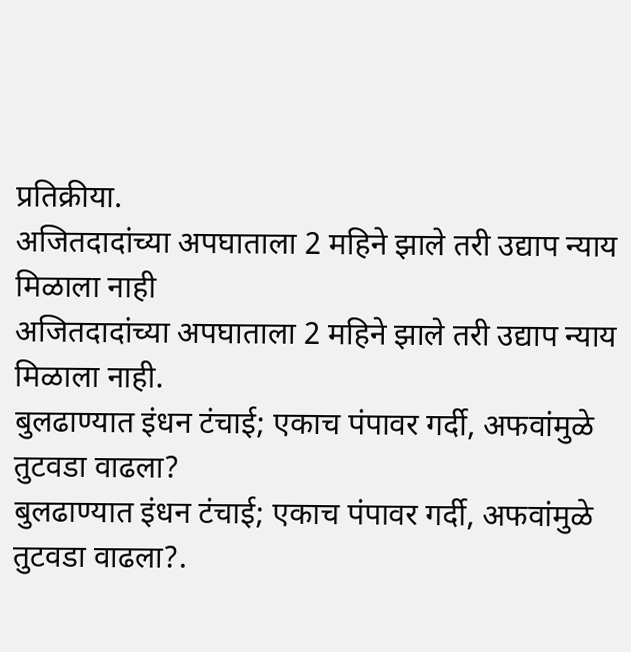प्रतिक्रीया.
अजितदादांच्या अपघाताला 2 महिने झाले तरी उद्याप न्याय मिळाला नाही
अजितदादांच्या अपघाताला 2 महिने झाले तरी उद्याप न्याय मिळाला नाही.
बुलढाण्यात इंधन टंचाई; एकाच पंपावर गर्दी, अफवांमुळे तुटवडा वाढला?
बुलढाण्यात इंधन टंचाई; एकाच पंपावर गर्दी, अफवांमुळे तुटवडा वाढला?.